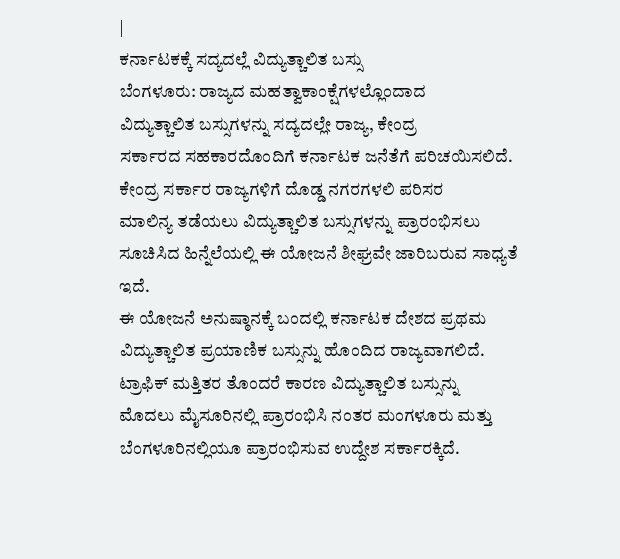|
ಕರ್ನಾಟಕಕ್ಕೆ ಸದ್ಯದಲ್ಲೆ ವಿದ್ಯುತ್ಚಾಲಿತ ಬಸ್ಸು
ಬೆಂಗಳೂರು: ರಾಜ್ಯದ ಮಹತ್ವಾಕಾಂಕ್ಷೆಗಳಲ್ಲೊಂದಾದ
ವಿದ್ಯುತ್ಚಾಲಿತ ಬಸ್ಸುಗಳನ್ನು ಸದ್ಯದಲ್ಲೇ ರಾಜ್ಯ, ಕೇಂದ್ರ
ಸರ್ಕಾರದ ಸಹಕಾರದೊಂದಿಗೆ ಕರ್ನಾಟಕ ಜನೆತೆಗೆ ಪರಿಚಯಿಸಲಿದೆ.
ಕೇಂದ್ರ ಸರ್ಕಾರ ರಾಜ್ಯಗಳಿಗೆ ದೊಡ್ಡ ನಗರಗಳಲಿ ಪರಿಸರ
ಮಾಲಿನ್ಯ ತಡೆಯಲು ವಿದ್ಯುತ್ಚಾಲಿತ ಬಸ್ಸುಗಳನ್ನು ಪ್ರಾರಂಭಿಸಲು
ಸೂಚಿಸಿದ ಹಿನ್ನೆಲೆಯಲ್ಲಿ ಈ ಯೋಜನೆ ಶೀಘ್ರವೇ ಜಾರಿಬರುವ ಸಾಧ್ಯತೆ
ಇದೆ.
ಈ ಯೋಜನೆ ಅನುಷ್ಠಾನಕ್ಕೆ ಬಂದಲ್ಲಿ ಕರ್ನಾಟಕ ದೇಶದ ಪ್ರಥಮ
ವಿದ್ಯುತ್ಚಾಲಿತ ಪ್ರಯಾಣಿಕ ಬಸ್ಸುನ್ನು ಹೊಂದಿದ ರಾಜ್ಯವಾಗಲಿದೆ.
ಟ್ರಾಫಿಕ್ ಮತ್ತಿತರ ತೊಂದರೆ ಕಾರಣ ವಿದ್ಯುತ್ಚಾಲಿತ ಬಸ್ಸುನ್ನು
ಮೊದಲು ಮೈಸೂರಿನಲ್ಲಿ ಪ್ರಾರಂಭಿಸಿ ನಂತರ ಮಂಗಳೂರು ಮತ್ತು
ಬೆಂಗಳೂರಿನಲ್ಲಿಯೂ ಪ್ರಾರಂಭಿಸುವ ಉದ್ದೇಶ ಸರ್ಕಾರಕ್ಕಿದೆ.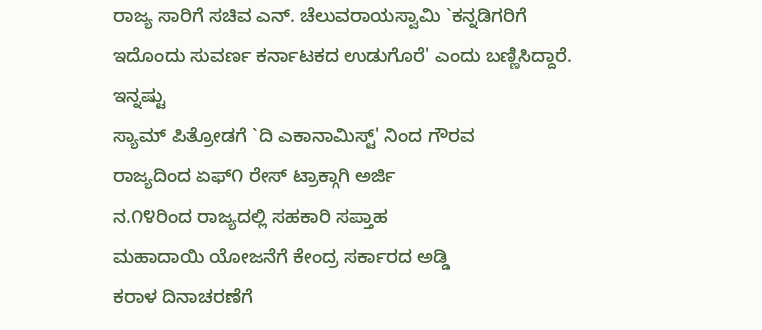ರಾಜ್ಯ ಸಾರಿಗೆ ಸಚಿವ ಎನ್. ಚೆಲುವರಾಯಸ್ವಾಮಿ `ಕನ್ನಡಿಗರಿಗೆ
ಇದೊಂದು ಸುವರ್ಣ ಕರ್ನಾಟಕದ ಉಡುಗೊರೆ' ಎಂದು ಬಣ್ಣಿಸಿದ್ದಾರೆ.
ಇನ್ನಷ್ಟು
ಸ್ಯಾಮ್ ಪಿತ್ರೋಡಗೆ `ದಿ ಎಕಾನಾಮಿಸ್ಟ್' ನಿಂದ ಗೌರವ
ರಾಜ್ಯದಿಂದ ಏಫ್೧ ರೇಸ್ ಟ್ರಾಕ್ಗಾಗಿ ಅರ್ಜಿ
ನ.೧೪ರಿಂದ ರಾಜ್ಯದಲ್ಲಿ ಸಹಕಾರಿ ಸಪ್ತಾಹ
ಮಹಾದಾಯಿ ಯೋಜನೆಗೆ ಕೇಂದ್ರ ಸರ್ಕಾರದ ಅಡ್ಡಿ
ಕರಾಳ ದಿನಾಚರಣೆಗೆ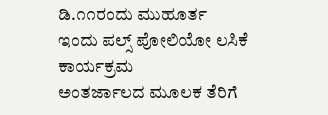ಡಿ.೧೧ರಂದು ಮುಹೂರ್ತ
ಇಂದು ಪಲ್ಸ್ ಪೋಲಿಯೋ ಲಸಿಕೆ ಕಾರ್ಯಕ್ರಮ
ಅಂತರ್ಜಾಲದ ಮೂಲಕ ತೆರಿಗೆ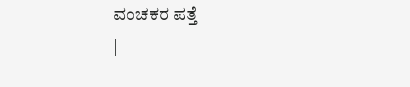ವಂಚಕರ ಪತ್ತೆ
|